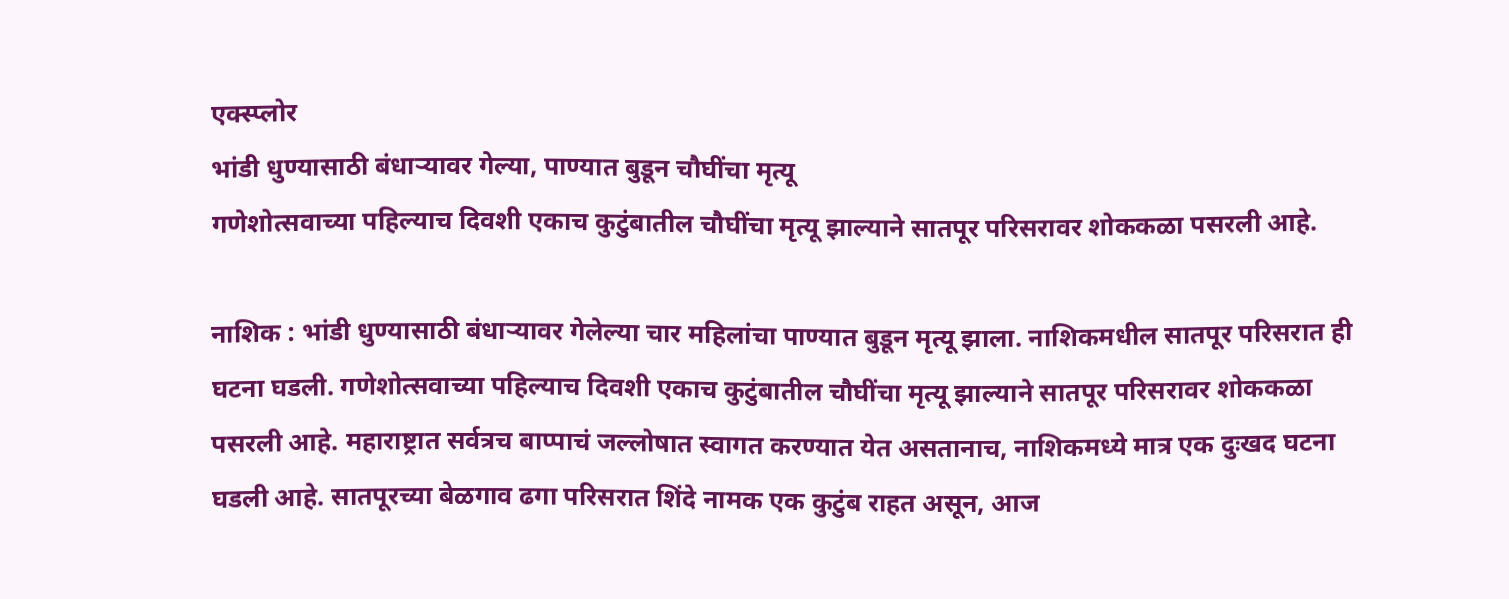एक्स्प्लोर
भांडी धुण्यासाठी बंधाऱ्यावर गेल्या, पाण्यात बुडून चौघींचा मृत्यू
गणेशोत्सवाच्या पहिल्याच दिवशी एकाच कुटुंबातील चौघींचा मृत्यू झाल्याने सातपूर परिसरावर शोककळा पसरली आहे.

नाशिक : भांडी धुण्यासाठी बंधाऱ्यावर गेलेल्या चार महिलांचा पाण्यात बुडून मृत्यू झाला. नाशिकमधील सातपूर परिसरात ही घटना घडली. गणेशोत्सवाच्या पहिल्याच दिवशी एकाच कुटुंबातील चौघींचा मृत्यू झाल्याने सातपूर परिसरावर शोककळा पसरली आहे. महाराष्ट्रात सर्वत्रच बाप्पाचं जल्लोषात स्वागत करण्यात येत असतानाच, नाशिकमध्ये मात्र एक दुःखद घटना घडली आहे. सातपूरच्या बेळगाव ढगा परिसरात शिंदे नामक एक कुटुंब राहत असून, आज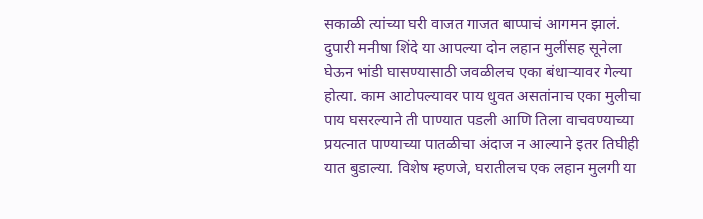सकाळी त्यांच्या घरी वाजत गाजत बाप्पाचं आगमन झालं. दुपारी मनीषा शिंदे या आपल्या दोन लहान मुलींसह सूनेला घेऊन भांडी घासण्यासाठी जवळीलच एका बंधाऱ्यावर गेल्या होत्या. काम आटोपल्यावर पाय धुवत असतांनाच एका मुलीचा पाय घसरल्याने ती पाण्यात पडली आणि तिला वाचवण्याच्या प्रयत्नात पाण्याच्या पातळीचा अंदाज न आल्याने इतर तिघीही यात बुडाल्या. विशेष म्हणजे, घरातीलच एक लहान मुलगी या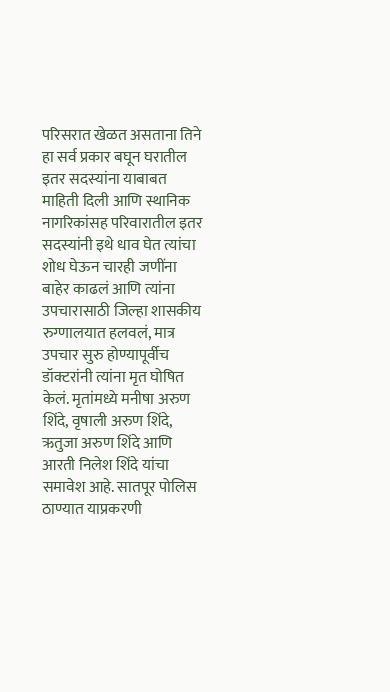परिसरात खेळत असताना तिने हा सर्व प्रकार बघून घरातील इतर सदस्यांना याबाबत माहिती दिली आणि स्थानिक नागरिकांसह परिवारातील इतर सदस्यांनी इथे धाव घेत त्यांचा शोध घेऊन चारही जणींना बाहेर काढलं आणि त्यांना उपचारासाठी जिल्हा शासकीय रुग्णालयात हलवलं, मात्र उपचार सुरु होण्यापूर्वीच डॉक्टरांनी त्यांना मृत घोषित केलं. मृतांमध्ये मनीषा अरुण शिंदे, वृषाली अरुण शिंदे, ऋतुजा अरुण शिंदे आणि आरती निलेश शिंदे यांचा समावेश आहे. सातपूर पोलिस ठाण्यात याप्रकरणी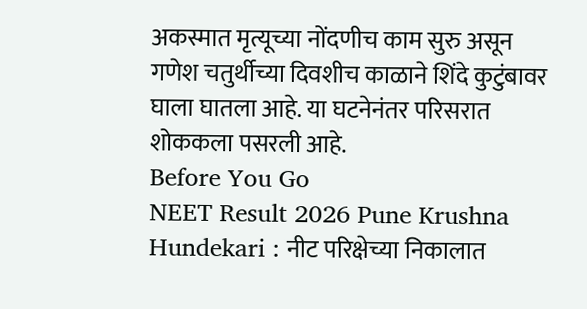अकस्मात मृत्यूच्या नोंदणीच काम सुरु असून गणेश चतुर्थीच्या दिवशीच काळाने शिंदे कुटुंबावर घाला घातला आहे. या घटनेनंतर परिसरात शोककला पसरली आहे.
Before You Go
NEET Result 2026 Pune Krushna Hundekari : नीट परिक्षेच्या निकालात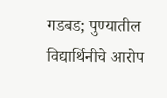गडबड; पुण्यातील विद्यार्थिनीचे आरोप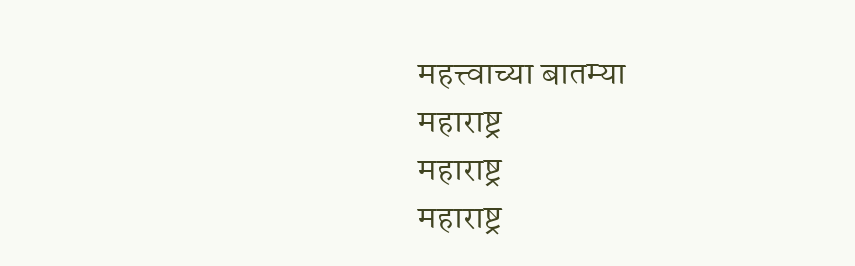महत्त्वाच्या बातम्या
महाराष्ट्र
महाराष्ट्र
महाराष्ट्र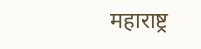महाराष्ट्र